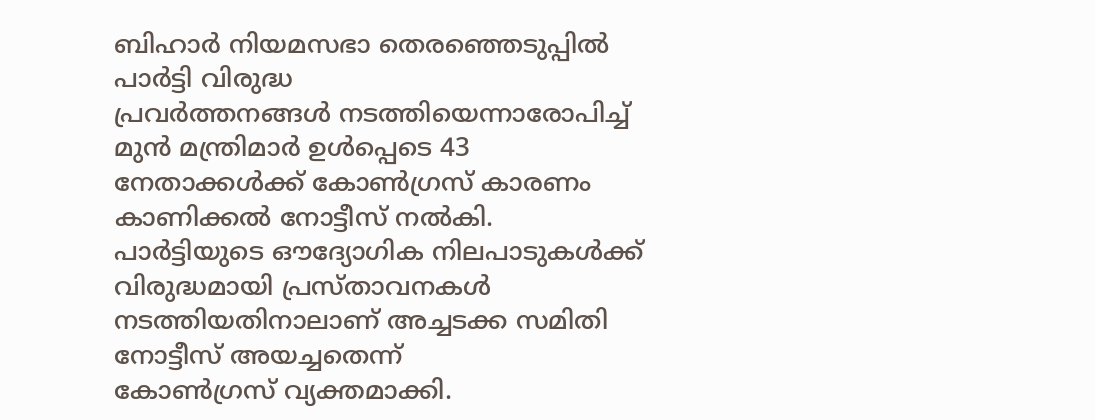ബിഹാർ നിയമസഭാ തെരഞ്ഞെടുപ്പിൽ പാർട്ടി വിരുദ്ധ
പ്രവർത്തനങ്ങൾ നടത്തിയെന്നാരോപിച്ച് മുൻ മന്ത്രിമാർ ഉൾപ്പെടെ 43
നേതാക്കൾക്ക് കോൺഗ്രസ് കാരണം കാണിക്കൽ നോട്ടീസ് നൽകി.
പാർട്ടിയുടെ ഔദ്യോഗിക നിലപാടുകൾക്ക് വിരുദ്ധമായി പ്രസ്താവനകൾ
നടത്തിയതിനാലാണ് അച്ചടക്ക സമിതി നോട്ടീസ് അയച്ചതെന്ന്
കോൺഗ്രസ് വ്യക്തമാക്കി.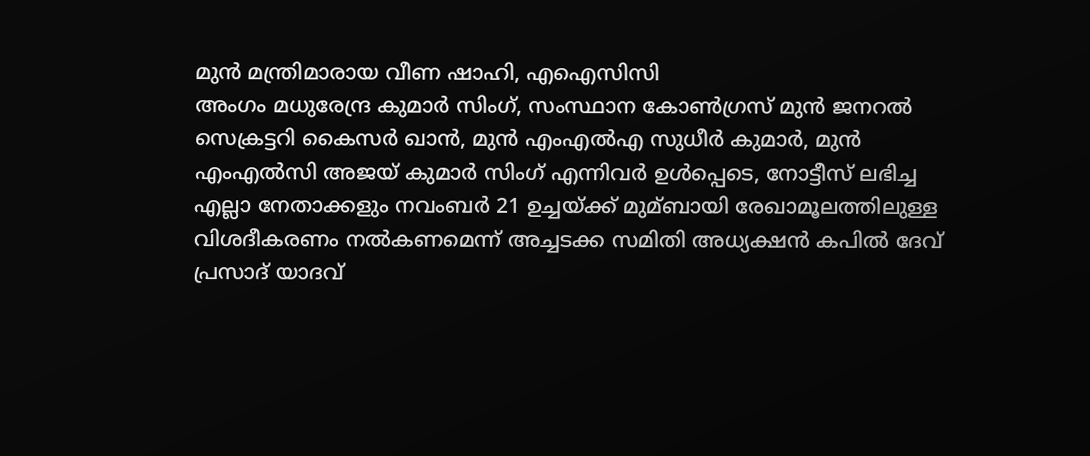മുൻ മന്ത്രിമാരായ വീണ ഷാഹി, എഐസിസി
അംഗം മധുരേന്ദ്ര കുമാർ സിംഗ്, സംസ്ഥാന കോൺഗ്രസ് മുൻ ജനറൽ
സെക്രട്ടറി കൈസർ ഖാൻ, മുൻ എംഎൽഎ സുധീർ കുമാർ, മുൻ
എംഎൽസി അജയ് കുമാർ സിംഗ് എന്നിവർ ഉൾപ്പെടെ, നോട്ടീസ് ലഭിച്ച
എല്ലാ നേതാക്കളും നവംബർ 21 ഉച്ചയ്ക്ക് മുമ്ബായി രേഖാമൂലത്തിലുള്ള
വിശദീകരണം നൽകണമെന്ന് അച്ചടക്ക സമിതി അധ്യക്ഷൻ കപിൽ ദേവ്
പ്രസാദ് യാദവ്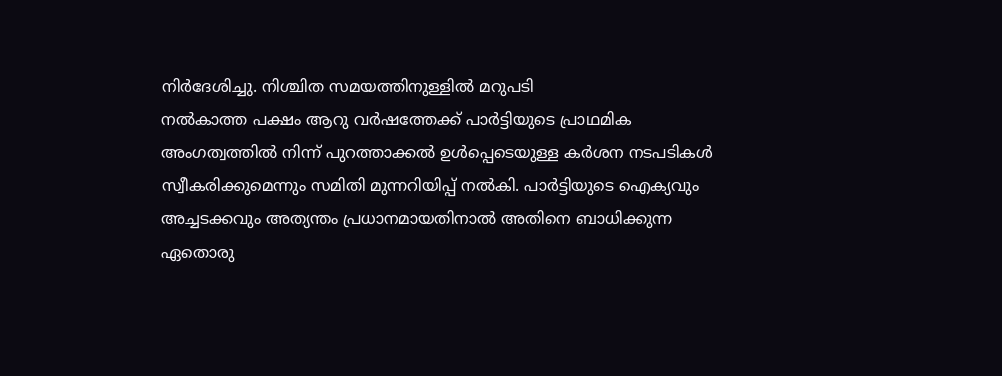നിർദേശിച്ചു. നിശ്ചിത സമയത്തിനുള്ളിൽ മറുപടി
നൽകാത്ത പക്ഷം ആറു വർഷത്തേക്ക് പാർട്ടിയുടെ പ്രാഥമിക
അംഗത്വത്തിൽ നിന്ന് പുറത്താക്കൽ ഉൾപ്പെടെയുള്ള കർശന നടപടികൾ
സ്വീകരിക്കുമെന്നും സമിതി മുന്നറിയിപ്പ് നൽകി. പാർട്ടിയുടെ ഐക്യവും
അച്ചടക്കവും അത്യന്തം പ്രധാനമായതിനാൽ അതിനെ ബാധിക്കുന്ന
ഏതൊരു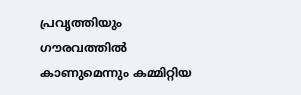പ്രവൃത്തിയും ഗൗരവത്തിൽ കാണുമെന്നും കമ്മിറ്റിയ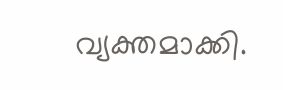വ്യക്തമാക്കി.